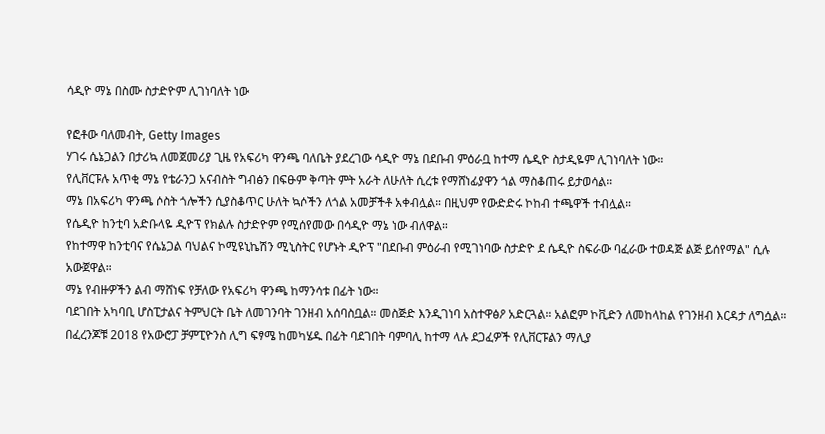ሳዲዮ ማኔ በስሙ ስታድዮም ሊገነባለት ነው

የፎቶው ባለመብት, Getty Images
ሃገሩ ሴኔጋልን በታሪኳ ለመጀመሪያ ጊዜ የአፍሪካ ዋንጫ ባለቤት ያደረገው ሳዲዮ ማኔ በደቡብ ምዕራቧ ከተማ ሴዲዮ ስታዲዬም ሊገነባለት ነው።
የሊቨርፑሉ አጥቂ ማኔ የቴራንጋ አናብስት ግብፅን በፍፁም ቅጣት ምት አራት ለሁለት ሲረቱ የማሸነፊያዋን ጎል ማስቆጠሩ ይታወሳል።
ማኔ በአፍሪካ ዋንጫ ሶስት ጎሎችን ሲያስቆጥር ሁለት ኳሶችን ለጎል አመቻችቶ አቀብሏል። በዚህም የውድድሩ ኮከብ ተጫዋች ተብሏል።
የሴዲዮ ከንቲባ አድቡላዬ ዲዮፕ የክልሉ ስታድዮም የሚሰየመው በሳዲዮ ማኔ ነው ብለዋል።
የከተማዋ ከንቲባና የሴኔጋል ባህልና ኮሚዩኒኬሽን ሚኒስትር የሆኑት ዲዮፕ "በደቡብ ምዕራብ የሚገነባው ስታድዮ ደ ሴዲዮ ስፍራው ባፈራው ተወዳጅ ልጅ ይሰየማል" ሲሉ አውጀዋል።
ማኔ የብዙዎችን ልብ ማሸነፍ የቻለው የአፍሪካ ዋንጫ ከማንሳቱ በፊት ነው።
ባደገበት አካባቢ ሆስፒታልና ትምህርት ቤት ለመገንባት ገንዘብ አሰባስቧል። መስጅድ እንዲገነባ አስተዋፅዖ አድርጓል። አልፎም ኮቪድን ለመከላከል የገንዘብ እርዳታ ለግሷል።
በፈረንጆቹ 2018 የአውሮፓ ቻምፒዮንስ ሊግ ፍፃሜ ከመካሄዱ በፊት ባደገበት ባምባሊ ከተማ ላሉ ደጋፈዎች የሊቨርፑልን ማሊያ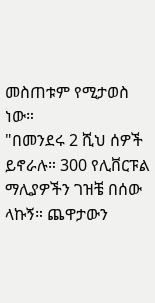መስጠቱም የሚታወስ ነው።
"በመንደሩ 2 ሺህ ሰዎች ይኖራሉ። 300 የሊቨርፑል ማሊያዎችን ገዝቼ በሰው ላኩኝ። ጨዋታውን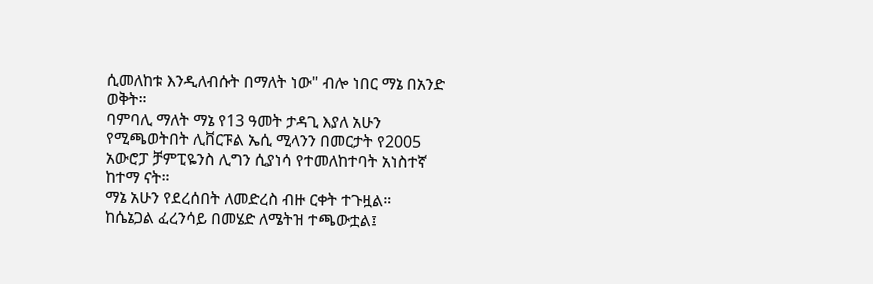ሲመለከቱ እንዲለብሱት በማለት ነው" ብሎ ነበር ማኔ በአንድ ወቅት።
ባምባሊ ማለት ማኔ የ13 ዓመት ታዳጊ እያለ አሁን የሚጫወትበት ሊቨርፑል ኤሲ ሚላንን በመርታት የ2005 አውሮፓ ቻምፒዬንስ ሊግን ሲያነሳ የተመለከተባት አነስተኛ ከተማ ናት።
ማኔ አሁን የደረሰበት ለመድረስ ብዙ ርቀት ተጉዟል።
ከሴኔጋል ፈረንሳይ በመሄድ ለሜትዝ ተጫውቷል፤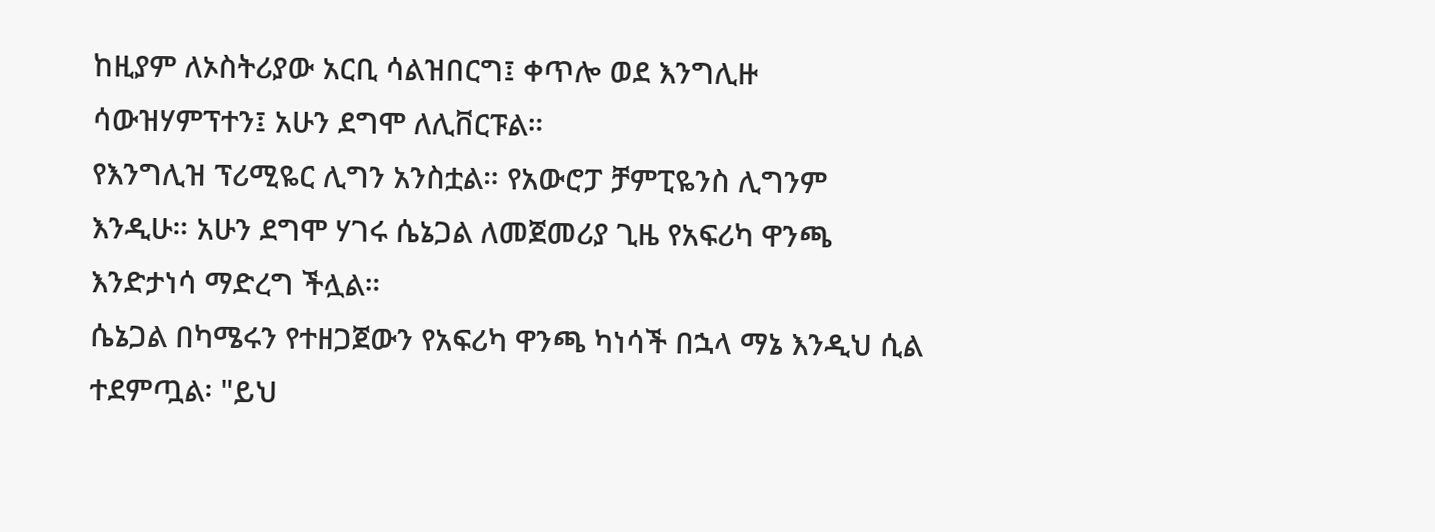ከዚያም ለኦስትሪያው አርቢ ሳልዝበርግ፤ ቀጥሎ ወደ እንግሊዙ ሳውዝሃምፕተን፤ አሁን ደግሞ ለሊቨርፑል።
የእንግሊዝ ፕሪሚዬር ሊግን አንስቷል። የአውሮፓ ቻምፒዬንስ ሊግንም እንዲሁ። አሁን ደግሞ ሃገሩ ሴኔጋል ለመጀመሪያ ጊዜ የአፍሪካ ዋንጫ እንድታነሳ ማድረግ ችሏል።
ሴኔጋል በካሜሩን የተዘጋጀውን የአፍሪካ ዋንጫ ካነሳች በኋላ ማኔ እንዲህ ሲል ተደምጧል፡ "ይህ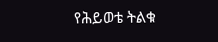የሕይወቴ ትልቁ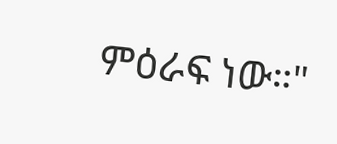ምዕራፍ ነው።"